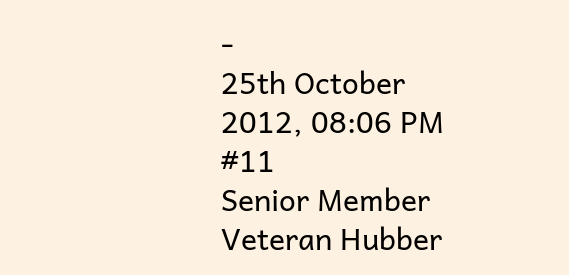-
25th October 2012, 08:06 PM
#11
Senior Member
Veteran Hubber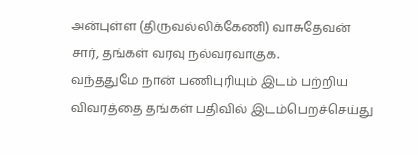அன்புள்ள (திருவல்லிக்கேணி) வாசுதேவன் சார், தங்கள் வரவு நல்வரவாகுக.
வந்ததுமே நான் பணிபுரியும் இடம் பற்றிய விவரத்தை தங்கள் பதிவில் இடம்பெறச்செய்து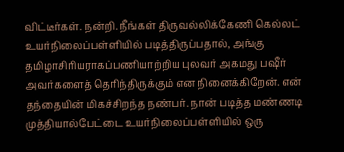விட்டீர்கள். நன்றி. நீங்கள் திருவல்லிக்கேணி கெல்லட் உயர்நிலைப்பள்ளியில் படித்திருப்பதால், அங்கு தமிழாசிரியராகப்பணியாற்றிய புலவர் அகமது பஷீர் அவர்களைத் தெரிந்திருக்கும் என நினைக்கிறேன். என் தந்தையின் மிகச்சிறந்த நண்பர். நான் படித்த மண்ணடி முத்தியால்பேட்டை உயர்நிலைப்பள்ளியில் ஒரு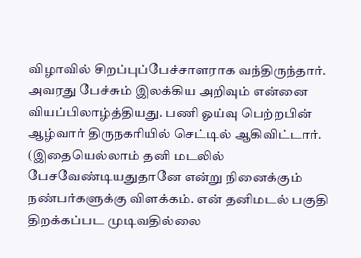விழாவில் சிறப்புப்பேச்சாளராக வந்திருந்தார். அவரது பேச்சும் இலக்கிய அறிவும் என்னை வியப்பிலாழ்த்தியது. பணி ஓய்வு பெற்றபின் ஆழ்வார் திருநகரியில் செட்டில் ஆகிவிட்டார்.
(இதையெல்லாம் தனி மடலில் பேசவேண்டியதுதானே என்று நினைக்கும் நண்பர்களுக்கு விளக்கம். என் தனிமடல் பகுதி திறக்கப்பட முடிவதில்லை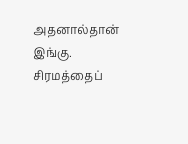அதனால்தான் இங்கு. சிரமத்தைப்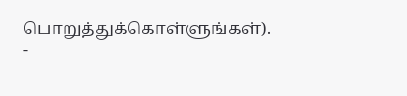பொறுத்துக்கொள்ளுங்கள்).
-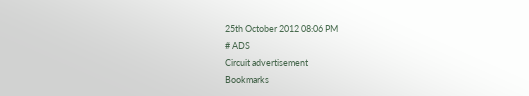25th October 2012 08:06 PM
# ADS
Circuit advertisement
Bookmarks